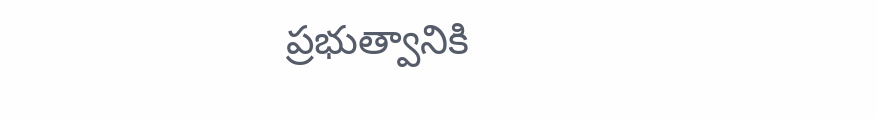ప్రభుత్వానికి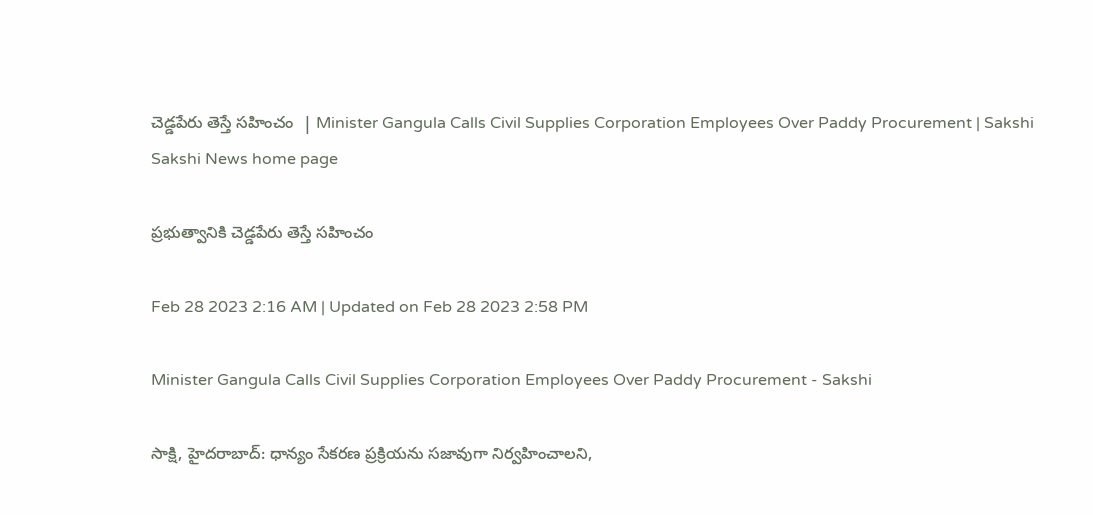చెడ్డపేరు తెస్తే సహించం  | Minister Gangula Calls Civil Supplies Corporation Employees Over Paddy Procurement | Sakshi
Sakshi News home page

ప్రభుత్వానికి చెడ్డపేరు తెస్తే సహించం

Feb 28 2023 2:16 AM | Updated on Feb 28 2023 2:58 PM

Minister Gangula Calls Civil Supplies Corporation Employees Over Paddy Procurement - Sakshi

సాక్షి, హైదరాబాద్‌: ధాన్యం సేకరణ ప్రక్రియను సజావుగా నిర్వహించాలని,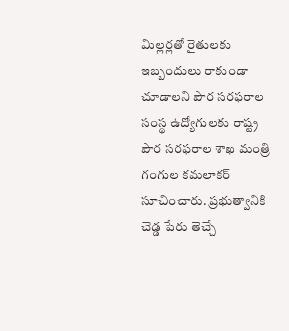మిల్లర్లతో రైతులకు ఇబ్బందులు రాకుండా చూడాలని పౌర సరఫరాల సంస్థ ఉద్యోగులకు రాష్ట్ర పౌర సరఫరాల శాఖ మంత్రి గంగుల కమలాకర్‌ సూచించారు. ప్రభుత్వానికి చెడ్డ పేరు తెచ్చే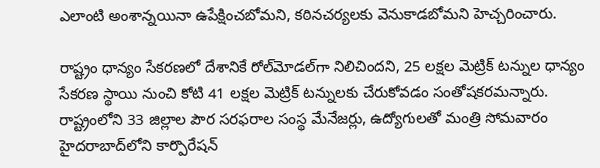ఎలాంటి అంశాన్నయినా ఉపేక్షించబోమని, కఠినచర్యలకు వెనుకాడబోమని హెచ్చరించారు.

రాష్ట్రం ధాన్యం సేకరణలో దేశానికే రోల్‌మోడల్‌గా నిలిచిందని, 25 లక్షల మెట్రిక్‌ టన్నుల ధాన్యం సేకరణ స్థాయి నుంచి కోటి 41 లక్షల మెట్రిక్‌ టన్నులకు చేరుకోవడం సంతోషకరమన్నారు. రాష్ట్రంలోని 33 జిల్లాల పౌర సరఫరాల సంస్థ మేనేజర్లు, ఉద్యోగులతో మంత్రి సోమవారం హైదరాబాద్‌లోని కార్పొరేషన్‌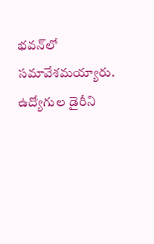భవన్‌లో సమావేశమయ్యారు. ఉద్యోగుల డైరీని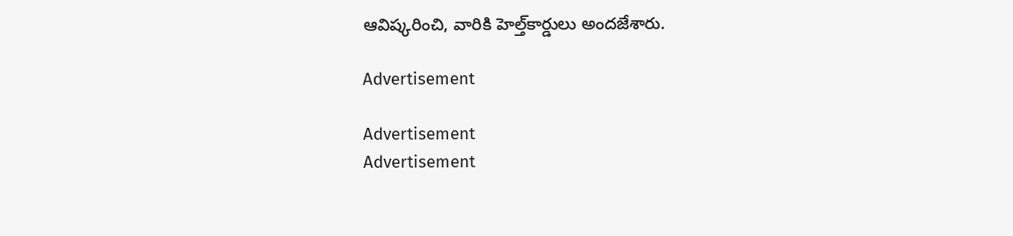ఆవిష్కరించి, వారికి హెల్త్‌కార్డులు అందజేశారు.

Advertisement

Advertisement
Advertisement